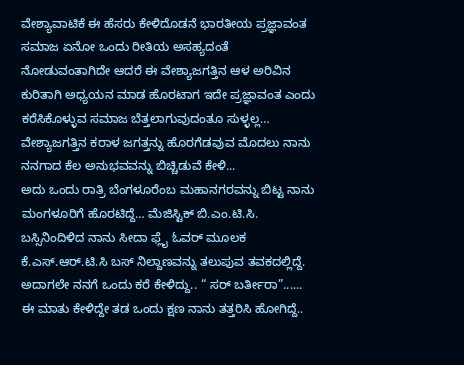ವೇಶ್ಯಾವಾಟಿಕೆ ಈ ಹೆಸರು ಕೇಳಿದೊಡನೆ ಭಾರತೀಯ ಪ್ರಜ್ಞಾವಂತ ಸಮಾಜ ಏನೋ ಒಂದು ರೀತಿಯ ಅಸಹ್ಯದಂತೆ ನೋಡುವಂತಾಗಿದೇ ಆದರೆ ಈ ವೇಶ್ಯಾಜಗತ್ತಿನ ಆಳ ಅರಿವಿನ ಕುರಿತಾಗಿ ಅಧ್ಯಯನ ಮಾಡ ಹೊರಟಾಗ ಇದೇ ಪ್ರಜ್ಞಾವಂತ ಎಂದು ಕರೆಸಿಕೊಳ್ಳುವ ಸಮಾಜ ಬೆತ್ತಲಾಗುವುದಂತೂ ಸುಳ್ಳಲ್ಲ…
ವೇಶ್ಯಾಜಗತ್ತಿನ ಕರಾಳ ಜಗತ್ತನ್ನು ಹೊರಗೆಡವುವ ಮೊದಲು ನಾನು ನನಗಾದ ಕೆಲ ಅನುಭವವನ್ನು ಬಿಚ್ಚಿಡುವೆ ಕೇಳಿ...
ಅದು ಒಂದು ರಾತ್ರಿ ಬೆಂಗಳೂರೆಂಬ ಮಹಾನಗರವನ್ನು ಬಿಟ್ಟ ನಾನು ಮಂಗಳೂರಿಗೆ ಹೊರಟಿದ್ದೆ… ಮೆಜಿಸ್ಟಿಕ್ ಬಿ.ಎಂ.ಟಿ.ಸಿ. ಬಸ್ಸಿನಿಂದಿಳಿದ ನಾನು ಸೀದಾ ಫ್ಲೈ ಓವರ್ ಮೂಲಕ ಕೆ.ಎಸ್.ಆರ್.ಟಿ.ಸಿ ಬಸ್ ನಿಲ್ದಾಣವನ್ನು ತಲುಪುವ ತವಕದಲ್ಲಿದ್ದೆ. ಅದಾಗಲೇ ನನಗೆ ಒಂದು ಕರೆ ಕೇಳಿದ್ದು.. “ ಸರ್ ಬರ್ತೀರಾ”...... ಈ ಮಾತು ಕೇಳಿದ್ದೇ ತಡ ಒಂದು ಕ್ಷಣ ನಾನು ತತ್ತರಿಸಿ ಹೋಗಿದ್ದೆ..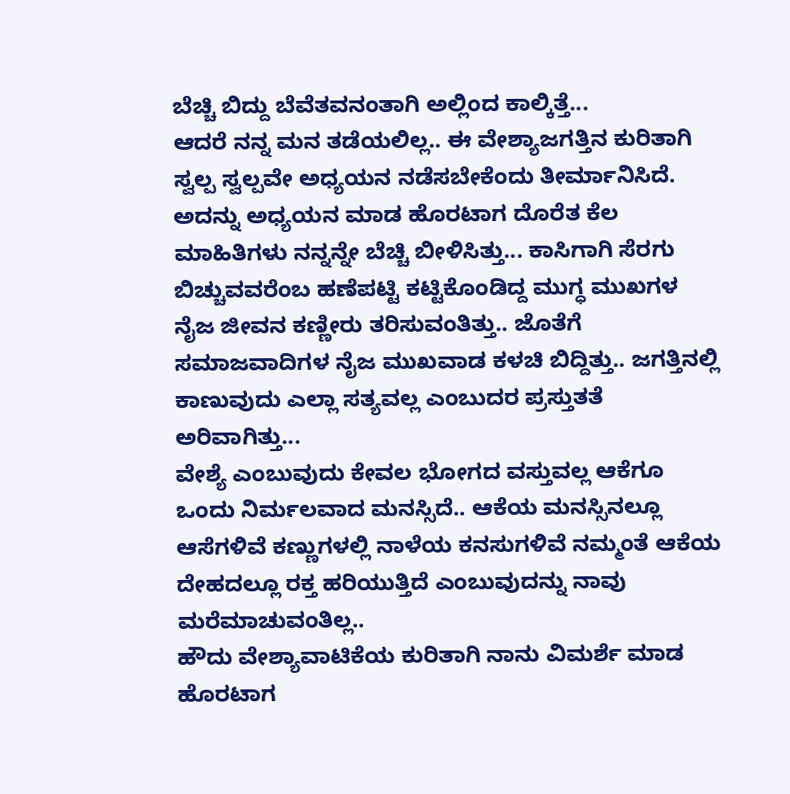ಬೆಚ್ಚಿ ಬಿದ್ದು ಬೆವೆತವನಂತಾಗಿ ಅಲ್ಲಿಂದ ಕಾಲ್ಕಿತ್ತೆ...
ಆದರೆ ನನ್ನ ಮನ ತಡೆಯಲಿಲ್ಲ.. ಈ ವೇಶ್ಯಾಜಗತ್ತಿನ ಕುರಿತಾಗಿ ಸ್ವಲ್ಪ ಸ್ವಲ್ಪವೇ ಅಧ್ಯಯನ ನಡೆಸಬೇಕೆಂದು ತೀರ್ಮಾನಿಸಿದೆ. ಅದನ್ನು ಅಧ್ಯಯನ ಮಾಡ ಹೊರಟಾಗ ದೊರೆತ ಕೆಲ ಮಾಹಿತಿಗಳು ನನ್ನನ್ನೇ ಬೆಚ್ಚಿ ಬೀಳಿಸಿತ್ತು... ಕಾಸಿಗಾಗಿ ಸೆರಗು ಬಿಚ್ಚುವವರೆಂಬ ಹಣೆಪಟ್ಟಿ ಕಟ್ಟಿಕೊಂಡಿದ್ದ ಮುಗ್ಧ ಮುಖಗಳ ನೈಜ ಜೀವನ ಕಣ್ಣೀರು ತರಿಸುವಂತಿತ್ತು.. ಜೊತೆಗೆ ಸಮಾಜವಾದಿಗಳ ನೈಜ ಮುಖವಾಡ ಕಳಚಿ ಬಿದ್ದಿತ್ತು.. ಜಗತ್ತಿನಲ್ಲಿ ಕಾಣುವುದು ಎಲ್ಲಾ ಸತ್ಯವಲ್ಲ ಎಂಬುದರ ಪ್ರಸ್ತುತತೆ ಅರಿವಾಗಿತ್ತು...
ವೇಶ್ಯೆ ಎಂಬುವುದು ಕೇವಲ ಭೋಗದ ವಸ್ತುವಲ್ಲ ಆಕೆಗೂ ಒಂದು ನಿರ್ಮಲವಾದ ಮನಸ್ಸಿದೆ.. ಆಕೆಯ ಮನಸ್ಸಿನಲ್ಲೂ ಆಸೆಗಳಿವೆ ಕಣ್ಣುಗಳಲ್ಲಿ ನಾಳೆಯ ಕನಸುಗಳಿವೆ ನಮ್ಮಂತೆ ಆಕೆಯ ದೇಹದಲ್ಲೂ ರಕ್ತ ಹರಿಯುತ್ತಿದೆ ಎಂಬುವುದನ್ನು ನಾವು ಮರೆಮಾಚುವಂತಿಲ್ಲ..
ಹೌದು ವೇಶ್ಯಾವಾಟಿಕೆಯ ಕುರಿತಾಗಿ ನಾನು ವಿಮರ್ಶೆ ಮಾಡ ಹೊರಟಾಗ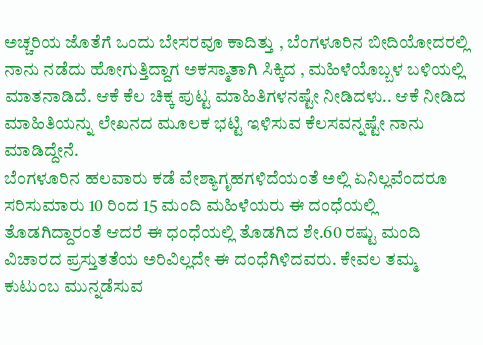ಅಚ್ಚರಿಯ ಜೊತೆಗೆ ಒಂದು ಬೇಸರವೂ ಕಾದಿತ್ತು , ಬೆಂಗಳೂರಿನ ಬೀದಿಯೋದರಲ್ಲಿ ನಾನು ನಡೆದು ಹೋಗುತ್ತಿದ್ದಾಗ ಅಕಸ್ಮಾತಾಗಿ ಸಿಕ್ಕಿದ , ಮಹಿಳೆಯೊಬ್ಬಳ ಬಳಿಯಲ್ಲಿ ಮಾತನಾಡಿದೆ. ಆಕೆ ಕೆಲ ಚಿಕ್ಕ ಪುಟ್ಟ ಮಾಹಿತಿಗಳನಷ್ಟೇ ನೀಡಿದಳು.. ಆಕೆ ನೀಡಿದ ಮಾಹಿತಿಯನ್ನು ಲೇಖನದ ಮೂಲಕ ಭಟ್ಟಿ ಇಳಿಸುವ ಕೆಲಸವನ್ನಷ್ಟೇ ನಾನು ಮಾಡಿದ್ದೇನೆ.
ಬೆಂಗಳೂರಿನ ಹಲವಾರು ಕಡೆ ವೇಶ್ಯಾಗೃಹಗಳಿದೆಯಂತೆ ಅಲ್ಲಿ ಏನಿಲ್ಲವೆಂದರೂ ಸರಿಸುಮಾರು 10 ರಿಂದ 15 ಮಂದಿ ಮಹಿಳೆಯರು ಈ ದಂಧೆಯಲ್ಲಿ ತೊಡಗಿದ್ದಾರಂತೆ ಆದರೆ ಈ ಧಂಧೆಯಲ್ಲಿ ತೊಡಗಿದ ಶೇ.60 ರಷ್ಟು ಮಂದಿ ವಿಚಾರದ ಪ್ರಸ್ತುತತೆಯ ಅರಿವಿಲ್ಲದೇ ಈ ದಂಧೆಗಿಳಿದವರು. ಕೇವಲ ತಮ್ಮ ಕುಟುಂಬ ಮುನ್ನಡೆಸುವ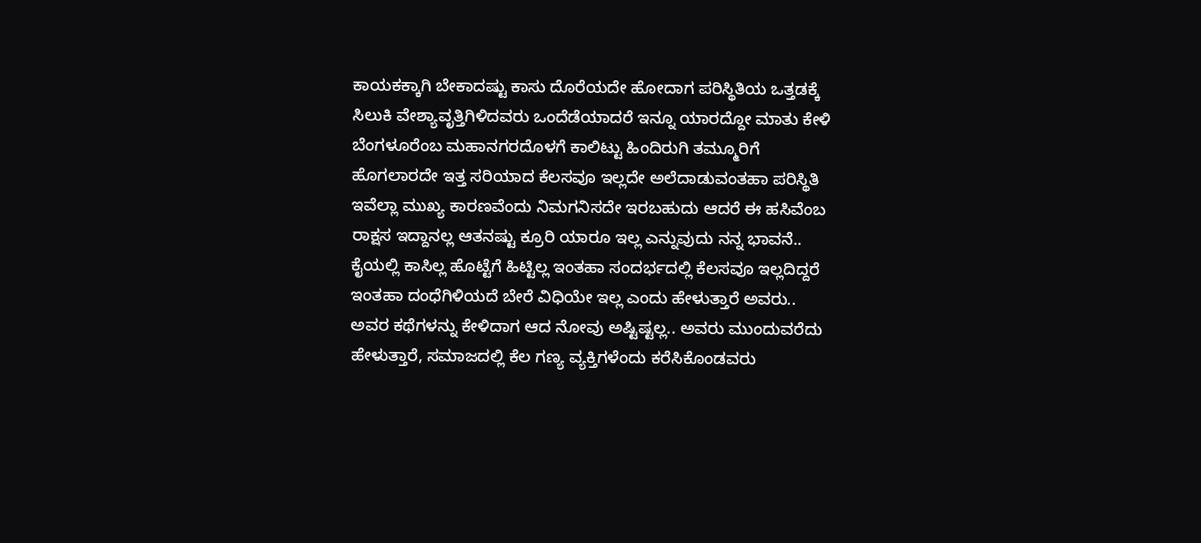ಕಾಯಕಕ್ಕಾಗಿ ಬೇಕಾದಷ್ಟು ಕಾಸು ದೊರೆಯದೇ ಹೋದಾಗ ಪರಿಸ್ಥಿತಿಯ ಒತ್ತಡಕ್ಕೆ ಸಿಲುಕಿ ವೇಶ್ಯಾವೃತ್ತಿಗಿಳಿದವರು ಒಂದೆಡೆಯಾದರೆ ಇನ್ನೂ ಯಾರದ್ದೋ ಮಾತು ಕೇಳಿ ಬೆಂಗಳೂರೆಂಬ ಮಹಾನಗರದೊಳಗೆ ಕಾಲಿಟ್ಟು ಹಿಂದಿರುಗಿ ತಮ್ಮೂರಿಗೆ ಹೊಗಲಾರದೇ ಇತ್ತ ಸರಿಯಾದ ಕೆಲಸವೂ ಇಲ್ಲದೇ ಅಲೆದಾಡುವಂತಹಾ ಪರಿಸ್ಥಿತಿ ಇವೆಲ್ಲಾ ಮುಖ್ಯ ಕಾರಣವೆಂದು ನಿಮಗನಿಸದೇ ಇರಬಹುದು ಆದರೆ ಈ ಹಸಿವೆಂಬ ರಾಕ್ಷಸ ಇದ್ದಾನಲ್ಲ ಆತನಷ್ಟು ಕ್ರೂರಿ ಯಾರೂ ಇಲ್ಲ ಎನ್ನುವುದು ನನ್ನ ಭಾವನೆ.. ಕೈಯಲ್ಲಿ ಕಾಸಿಲ್ಲ ಹೊಟ್ಟೆಗೆ ಹಿಟ್ಟಿಲ್ಲ ಇಂತಹಾ ಸಂದರ್ಭದಲ್ಲಿ ಕೆಲಸವೂ ಇಲ್ಲದಿದ್ದರೆ ಇಂತಹಾ ದಂಧೆಗಿಳಿಯದೆ ಬೇರೆ ವಿಧಿಯೇ ಇಲ್ಲ ಎಂದು ಹೇಳುತ್ತಾರೆ ಅವರು.. ಅವರ ಕಥೆಗಳನ್ನು ಕೇಳಿದಾಗ ಆದ ನೋವು ಅಷ್ಟಿಷ್ಟಲ್ಲ.. ಅವರು ಮುಂದುವರೆದು ಹೇಳುತ್ತಾರೆ, ಸಮಾಜದಲ್ಲಿ ಕೆಲ ಗಣ್ಯ ವ್ಯಕ್ತಿಗಳೆಂದು ಕರೆಸಿಕೊಂಡವರು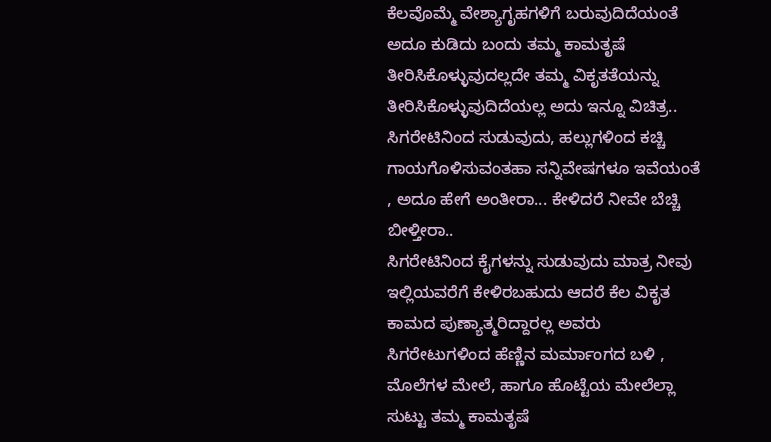ಕೆಲವೊಮ್ಮೆ ವೇಶ್ಯಾಗೃಹಗಳಿಗೆ ಬರುವುದಿದೆಯಂತೆ ಅದೂ ಕುಡಿದು ಬಂದು ತಮ್ಮ ಕಾಮತೃಷೆ ತೀರಿಸಿಕೊಳ್ಳುವುದಲ್ಲದೇ ತಮ್ಮ ವಿಕೃತತೆಯನ್ನು ತೀರಿಸಿಕೊಳ್ಳುವುದಿದೆಯಲ್ಲ ಅದು ಇನ್ನೂ ವಿಚಿತ್ರ.. ಸಿಗರೇಟಿನಿಂದ ಸುಡುವುದು, ಹಲ್ಲುಗಳಿಂದ ಕಚ್ಚಿ ಗಾಯಗೊಳಿಸುವಂತಹಾ ಸನ್ನಿವೇಷಗಳೂ ಇವೆಯಂತೆ , ಅದೂ ಹೇಗೆ ಅಂತೀರಾ... ಕೇಳಿದರೆ ನೀವೇ ಬೆಚ್ಚಿ ಬೀಳ್ತೀರಾ..
ಸಿಗರೇಟಿನಿಂದ ಕೈಗಳನ್ನು ಸುಡುವುದು ಮಾತ್ರ ನೀವು ಇಲ್ಲಿಯವರೆಗೆ ಕೇಳಿರಬಹುದು ಆದರೆ ಕೆಲ ವಿಕೃತ ಕಾಮದ ಪುಣ್ಯಾತ್ಮರಿದ್ದಾರಲ್ಲ ಅವರು ಸಿಗರೇಟುಗಳಿಂದ ಹೆಣ್ಣಿನ ಮರ್ಮಾಂಗದ ಬಳಿ , ಮೊಲೆಗಳ ಮೇಲೆ, ಹಾಗೂ ಹೊಟ್ಟೆಯ ಮೇಲೆಲ್ಲಾ ಸುಟ್ಟು ತಮ್ಮ ಕಾಮತೃಷೆ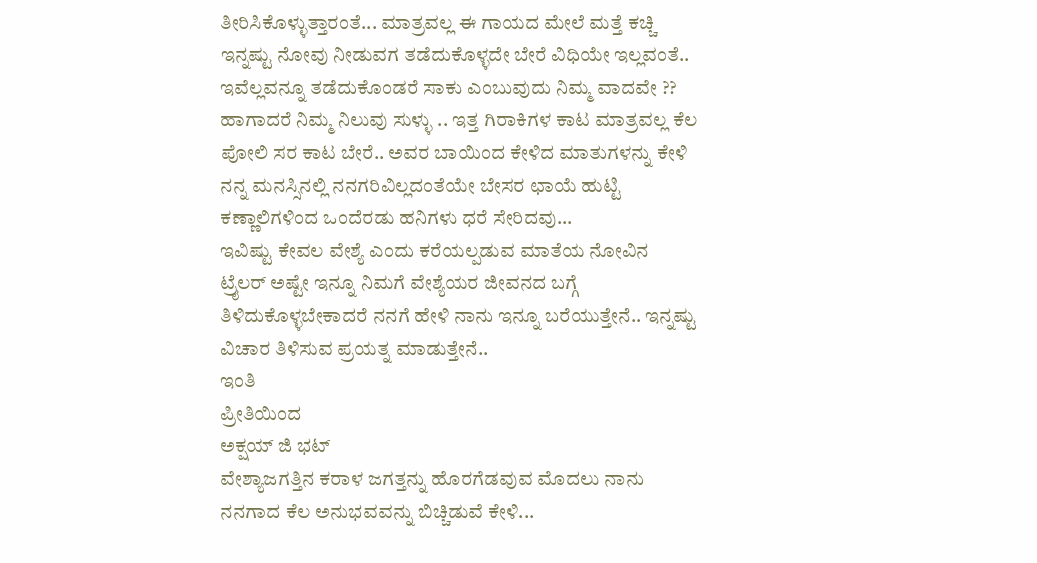ತೀರಿಸಿಕೊಳ್ಳುತ್ತಾರಂತೆ... ಮಾತ್ರವಲ್ಲ ಈ ಗಾಯದ ಮೇಲೆ ಮತ್ತೆ ಕಚ್ಚಿ ಇನ್ನಷ್ಟು ನೋವು ನೀಡುವಗ ತಡೆದುಕೊಳ್ಳದೇ ಬೇರೆ ವಿಧಿಯೇ ಇಲ್ಲವಂತೆ..
ಇವೆಲ್ಲವನ್ನೂ ತಡೆದುಕೊಂಡರೆ ಸಾಕು ಎಂಬುವುದು ನಿಮ್ಮ ವಾದವೇ ?? ಹಾಗಾದರೆ ನಿಮ್ಮ ನಿಲುವು ಸುಳ್ಳು .. ಇತ್ತ ಗಿರಾಕಿಗಳ ಕಾಟ ಮಾತ್ರವಲ್ಲ ಕೆಲ ಪೋಲಿ ಸರ ಕಾಟ ಬೇರೆ.. ಅವರ ಬಾಯಿಂದ ಕೇಳಿದ ಮಾತುಗಳನ್ನು ಕೇಳಿ ನನ್ನ ಮನಸ್ಸಿನಲ್ಲಿ ನನಗರಿವಿಲ್ಲದಂತೆಯೇ ಬೇಸರ ಛಾಯೆ ಹುಟ್ಟಿ ಕಣ್ಣಾಲಿಗಳಿಂದ ಒಂದೆರಡು ಹನಿಗಳು ಧರೆ ಸೇರಿದವು...
ಇವಿಷ್ಟು ಕೇವಲ ವೇಶ್ಯೆ ಎಂದು ಕರೆಯಲ್ಪಡುವ ಮಾತೆಯ ನೋವಿನ ಟ್ರೈಲರ್ ಅಷ್ಟೇ ಇನ್ನೂ ನಿಮಗೆ ವೇಶ್ಯೆಯರ ಜೀವನದ ಬಗ್ಗೆ ತಿಳಿದುಕೊಳ್ಳಬೇಕಾದರೆ ನನಗೆ ಹೇಳಿ ನಾನು ಇನ್ನೂ ಬರೆಯುತ್ತೇನೆ.. ಇನ್ನಷ್ಟು ವಿಚಾರ ತಿಳಿಸುವ ಪ್ರಯತ್ನ ಮಾಡುತ್ತೇನೆ..
ಇಂತಿ
ಪ್ರೀತಿಯಿಂದ
ಅಕ್ಷಯ್ ಜಿ ಭಟ್
ವೇಶ್ಯಾಜಗತ್ತಿನ ಕರಾಳ ಜಗತ್ತನ್ನು ಹೊರಗೆಡವುವ ಮೊದಲು ನಾನು ನನಗಾದ ಕೆಲ ಅನುಭವವನ್ನು ಬಿಚ್ಚಿಡುವೆ ಕೇಳಿ...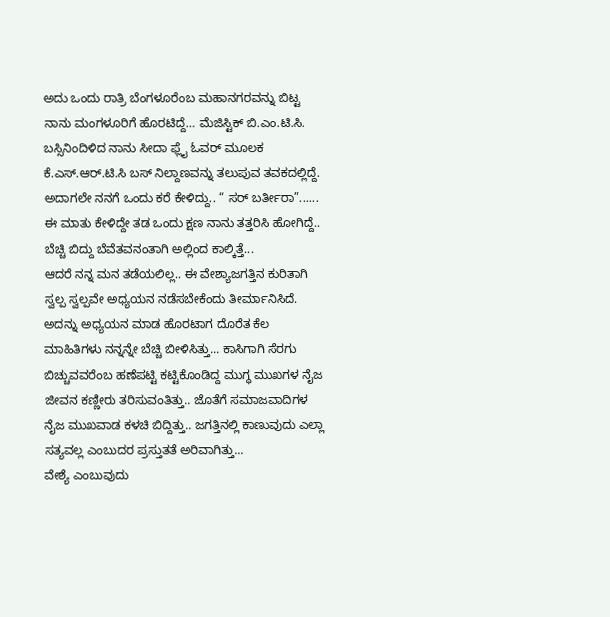ಅದು ಒಂದು ರಾತ್ರಿ ಬೆಂಗಳೂರೆಂಬ ಮಹಾನಗರವನ್ನು ಬಿಟ್ಟ ನಾನು ಮಂಗಳೂರಿಗೆ ಹೊರಟಿದ್ದೆ… ಮೆಜಿಸ್ಟಿಕ್ ಬಿ.ಎಂ.ಟಿ.ಸಿ. ಬಸ್ಸಿನಿಂದಿಳಿದ ನಾನು ಸೀದಾ ಫ್ಲೈ ಓವರ್ ಮೂಲಕ ಕೆ.ಎಸ್.ಆರ್.ಟಿ.ಸಿ ಬಸ್ ನಿಲ್ದಾಣವನ್ನು ತಲುಪುವ ತವಕದಲ್ಲಿದ್ದೆ. ಅದಾಗಲೇ ನನಗೆ ಒಂದು ಕರೆ ಕೇಳಿದ್ದು.. “ ಸರ್ ಬರ್ತೀರಾ”...... ಈ ಮಾತು ಕೇಳಿದ್ದೇ ತಡ ಒಂದು ಕ್ಷಣ ನಾನು ತತ್ತರಿಸಿ ಹೋಗಿದ್ದೆ.. ಬೆಚ್ಚಿ ಬಿದ್ದು ಬೆವೆತವನಂತಾಗಿ ಅಲ್ಲಿಂದ ಕಾಲ್ಕಿತ್ತೆ...
ಆದರೆ ನನ್ನ ಮನ ತಡೆಯಲಿಲ್ಲ.. ಈ ವೇಶ್ಯಾಜಗತ್ತಿನ ಕುರಿತಾಗಿ ಸ್ವಲ್ಪ ಸ್ವಲ್ಪವೇ ಅಧ್ಯಯನ ನಡೆಸಬೇಕೆಂದು ತೀರ್ಮಾನಿಸಿದೆ. ಅದನ್ನು ಅಧ್ಯಯನ ಮಾಡ ಹೊರಟಾಗ ದೊರೆತ ಕೆಲ ಮಾಹಿತಿಗಳು ನನ್ನನ್ನೇ ಬೆಚ್ಚಿ ಬೀಳಿಸಿತ್ತು... ಕಾಸಿಗಾಗಿ ಸೆರಗು ಬಿಚ್ಚುವವರೆಂಬ ಹಣೆಪಟ್ಟಿ ಕಟ್ಟಿಕೊಂಡಿದ್ದ ಮುಗ್ಧ ಮುಖಗಳ ನೈಜ ಜೀವನ ಕಣ್ಣೀರು ತರಿಸುವಂತಿತ್ತು.. ಜೊತೆಗೆ ಸಮಾಜವಾದಿಗಳ ನೈಜ ಮುಖವಾಡ ಕಳಚಿ ಬಿದ್ದಿತ್ತು.. ಜಗತ್ತಿನಲ್ಲಿ ಕಾಣುವುದು ಎಲ್ಲಾ ಸತ್ಯವಲ್ಲ ಎಂಬುದರ ಪ್ರಸ್ತುತತೆ ಅರಿವಾಗಿತ್ತು...
ವೇಶ್ಯೆ ಎಂಬುವುದು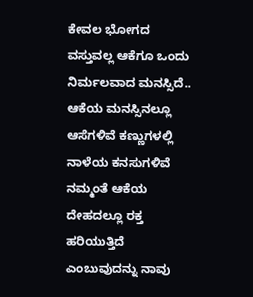ಕೇವಲ ಭೋಗದ ವಸ್ತುವಲ್ಲ ಆಕೆಗೂ ಒಂದು ನಿರ್ಮಲವಾದ ಮನಸ್ಸಿದೆ.. ಆಕೆಯ ಮನಸ್ಸಿನಲ್ಲೂ ಆಸೆಗಳಿವೆ ಕಣ್ಣುಗಳಲ್ಲಿ ನಾಳೆಯ ಕನಸುಗಳಿವೆ ನಮ್ಮಂತೆ ಆಕೆಯ ದೇಹದಲ್ಲೂ ರಕ್ತ ಹರಿಯುತ್ತಿದೆ ಎಂಬುವುದನ್ನು ನಾವು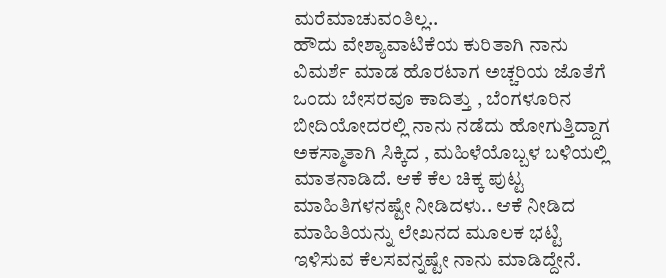ಮರೆಮಾಚುವಂತಿಲ್ಲ..
ಹೌದು ವೇಶ್ಯಾವಾಟಿಕೆಯ ಕುರಿತಾಗಿ ನಾನು ವಿಮರ್ಶೆ ಮಾಡ ಹೊರಟಾಗ ಅಚ್ಚರಿಯ ಜೊತೆಗೆ ಒಂದು ಬೇಸರವೂ ಕಾದಿತ್ತು , ಬೆಂಗಳೂರಿನ ಬೀದಿಯೋದರಲ್ಲಿ ನಾನು ನಡೆದು ಹೋಗುತ್ತಿದ್ದಾಗ ಅಕಸ್ಮಾತಾಗಿ ಸಿಕ್ಕಿದ , ಮಹಿಳೆಯೊಬ್ಬಳ ಬಳಿಯಲ್ಲಿ ಮಾತನಾಡಿದೆ. ಆಕೆ ಕೆಲ ಚಿಕ್ಕ ಪುಟ್ಟ ಮಾಹಿತಿಗಳನಷ್ಟೇ ನೀಡಿದಳು.. ಆಕೆ ನೀಡಿದ ಮಾಹಿತಿಯನ್ನು ಲೇಖನದ ಮೂಲಕ ಭಟ್ಟಿ ಇಳಿಸುವ ಕೆಲಸವನ್ನಷ್ಟೇ ನಾನು ಮಾಡಿದ್ದೇನೆ.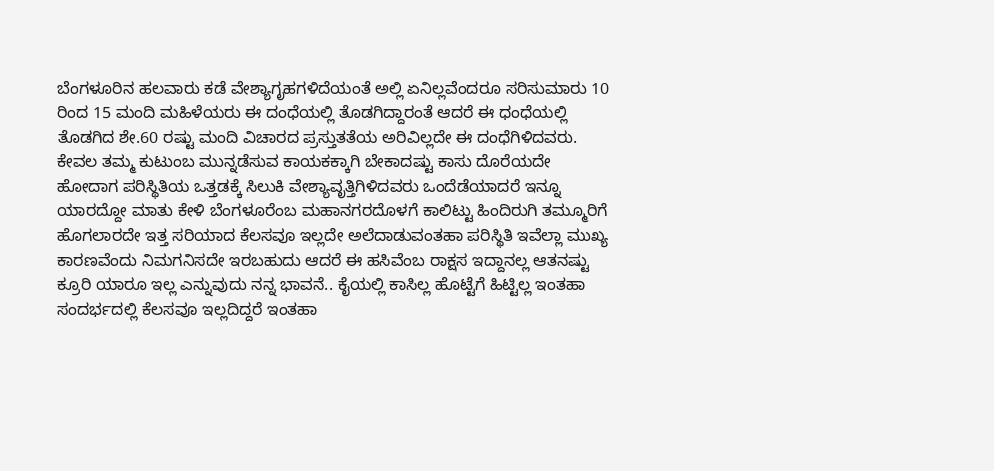ಬೆಂಗಳೂರಿನ ಹಲವಾರು ಕಡೆ ವೇಶ್ಯಾಗೃಹಗಳಿದೆಯಂತೆ ಅಲ್ಲಿ ಏನಿಲ್ಲವೆಂದರೂ ಸರಿಸುಮಾರು 10 ರಿಂದ 15 ಮಂದಿ ಮಹಿಳೆಯರು ಈ ದಂಧೆಯಲ್ಲಿ ತೊಡಗಿದ್ದಾರಂತೆ ಆದರೆ ಈ ಧಂಧೆಯಲ್ಲಿ ತೊಡಗಿದ ಶೇ.60 ರಷ್ಟು ಮಂದಿ ವಿಚಾರದ ಪ್ರಸ್ತುತತೆಯ ಅರಿವಿಲ್ಲದೇ ಈ ದಂಧೆಗಿಳಿದವರು. ಕೇವಲ ತಮ್ಮ ಕುಟುಂಬ ಮುನ್ನಡೆಸುವ ಕಾಯಕಕ್ಕಾಗಿ ಬೇಕಾದಷ್ಟು ಕಾಸು ದೊರೆಯದೇ ಹೋದಾಗ ಪರಿಸ್ಥಿತಿಯ ಒತ್ತಡಕ್ಕೆ ಸಿಲುಕಿ ವೇಶ್ಯಾವೃತ್ತಿಗಿಳಿದವರು ಒಂದೆಡೆಯಾದರೆ ಇನ್ನೂ ಯಾರದ್ದೋ ಮಾತು ಕೇಳಿ ಬೆಂಗಳೂರೆಂಬ ಮಹಾನಗರದೊಳಗೆ ಕಾಲಿಟ್ಟು ಹಿಂದಿರುಗಿ ತಮ್ಮೂರಿಗೆ ಹೊಗಲಾರದೇ ಇತ್ತ ಸರಿಯಾದ ಕೆಲಸವೂ ಇಲ್ಲದೇ ಅಲೆದಾಡುವಂತಹಾ ಪರಿಸ್ಥಿತಿ ಇವೆಲ್ಲಾ ಮುಖ್ಯ ಕಾರಣವೆಂದು ನಿಮಗನಿಸದೇ ಇರಬಹುದು ಆದರೆ ಈ ಹಸಿವೆಂಬ ರಾಕ್ಷಸ ಇದ್ದಾನಲ್ಲ ಆತನಷ್ಟು ಕ್ರೂರಿ ಯಾರೂ ಇಲ್ಲ ಎನ್ನುವುದು ನನ್ನ ಭಾವನೆ.. ಕೈಯಲ್ಲಿ ಕಾಸಿಲ್ಲ ಹೊಟ್ಟೆಗೆ ಹಿಟ್ಟಿಲ್ಲ ಇಂತಹಾ ಸಂದರ್ಭದಲ್ಲಿ ಕೆಲಸವೂ ಇಲ್ಲದಿದ್ದರೆ ಇಂತಹಾ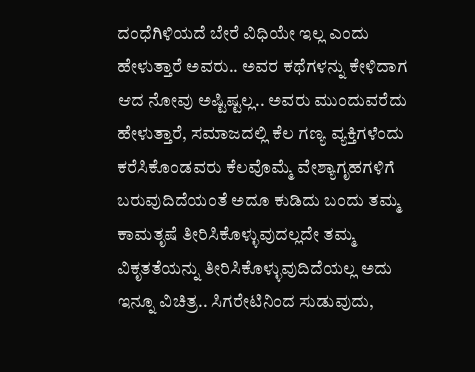ದಂಧೆಗಿಳಿಯದೆ ಬೇರೆ ವಿಧಿಯೇ ಇಲ್ಲ ಎಂದು ಹೇಳುತ್ತಾರೆ ಅವರು.. ಅವರ ಕಥೆಗಳನ್ನು ಕೇಳಿದಾಗ ಆದ ನೋವು ಅಷ್ಟಿಷ್ಟಲ್ಲ.. ಅವರು ಮುಂದುವರೆದು ಹೇಳುತ್ತಾರೆ, ಸಮಾಜದಲ್ಲಿ ಕೆಲ ಗಣ್ಯ ವ್ಯಕ್ತಿಗಳೆಂದು ಕರೆಸಿಕೊಂಡವರು ಕೆಲವೊಮ್ಮೆ ವೇಶ್ಯಾಗೃಹಗಳಿಗೆ ಬರುವುದಿದೆಯಂತೆ ಅದೂ ಕುಡಿದು ಬಂದು ತಮ್ಮ ಕಾಮತೃಷೆ ತೀರಿಸಿಕೊಳ್ಳುವುದಲ್ಲದೇ ತಮ್ಮ ವಿಕೃತತೆಯನ್ನು ತೀರಿಸಿಕೊಳ್ಳುವುದಿದೆಯಲ್ಲ ಅದು ಇನ್ನೂ ವಿಚಿತ್ರ.. ಸಿಗರೇಟಿನಿಂದ ಸುಡುವುದು,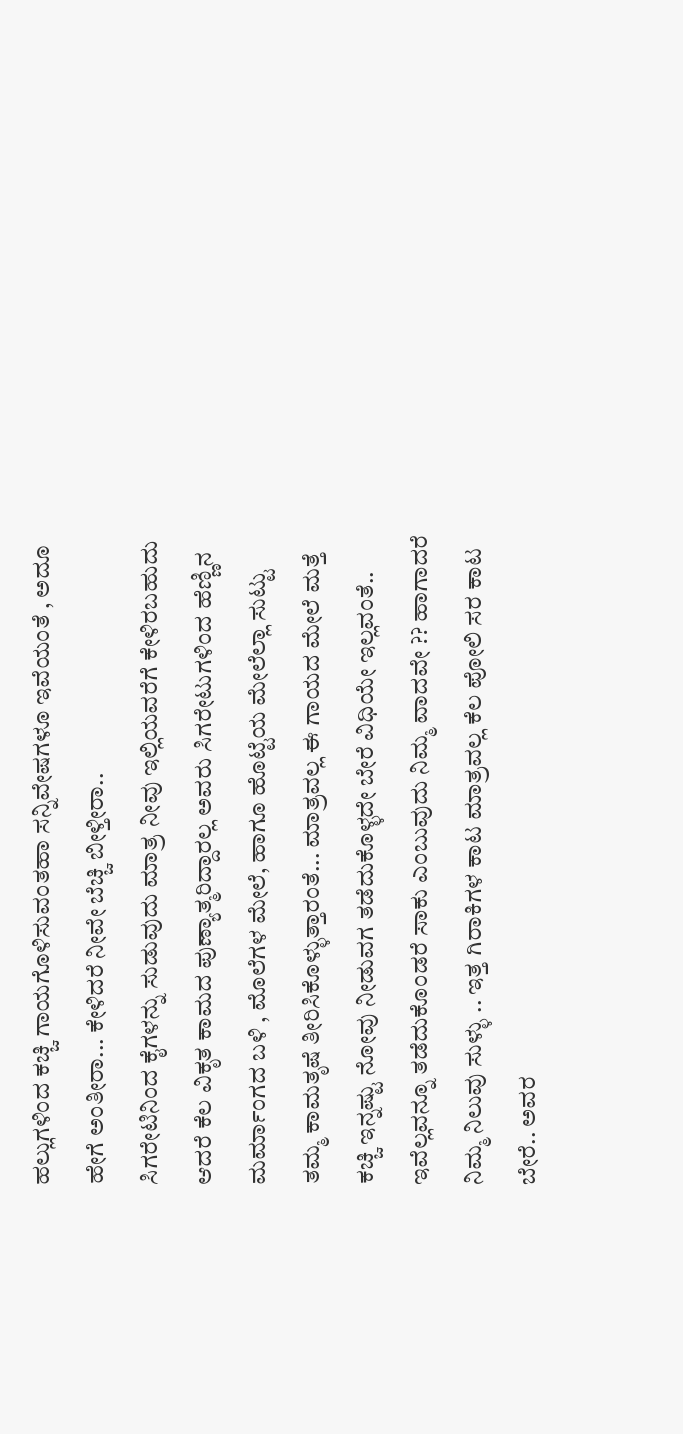ಹಲ್ಲುಗಳಿಂದ ಕಚ್ಚಿ ಗಾಯಗೊಳಿಸುವಂತಹಾ ಸನ್ನಿವೇಷಗಳೂ ಇವೆಯಂತೆ , ಅದೂ ಹೇಗೆ ಅಂತೀರಾ... ಕೇಳಿದರೆ ನೀವೇ ಬೆಚ್ಚಿ ಬೀಳ್ತೀರಾ..
ಸಿಗರೇಟಿನಿಂದ ಕೈಗಳನ್ನು ಸುಡುವುದು ಮಾತ್ರ ನೀವು ಇಲ್ಲಿಯವರೆಗೆ ಕೇಳಿರಬಹುದು ಆದರೆ ಕೆಲ ವಿಕೃತ ಕಾಮದ ಪುಣ್ಯಾತ್ಮರಿದ್ದಾರಲ್ಲ ಅವರು ಸಿಗರೇಟುಗಳಿಂದ ಹೆಣ್ಣಿನ ಮರ್ಮಾಂಗದ ಬಳಿ , ಮೊಲೆಗಳ ಮೇಲೆ, ಹಾಗೂ ಹೊಟ್ಟೆಯ ಮೇಲೆಲ್ಲಾ ಸುಟ್ಟು ತಮ್ಮ ಕಾಮತೃಷೆ ತೀರಿಸಿಕೊಳ್ಳುತ್ತಾರಂತೆ... ಮಾತ್ರವಲ್ಲ ಈ ಗಾಯದ ಮೇಲೆ ಮತ್ತೆ ಕಚ್ಚಿ ಇನ್ನಷ್ಟು ನೋವು ನೀಡುವಗ ತಡೆದುಕೊಳ್ಳದೇ ಬೇರೆ ವಿಧಿಯೇ ಇಲ್ಲವಂತೆ..
ಇವೆಲ್ಲವನ್ನೂ ತಡೆದುಕೊಂಡರೆ ಸಾಕು ಎಂಬುವುದು ನಿಮ್ಮ ವಾದವೇ ?? ಹಾಗಾದರೆ ನಿಮ್ಮ ನಿಲುವು ಸುಳ್ಳು .. ಇತ್ತ ಗಿರಾಕಿಗಳ ಕಾಟ ಮಾತ್ರವಲ್ಲ ಕೆಲ ಪೋಲಿ ಸರ ಕಾಟ ಬೇರೆ.. ಅವರ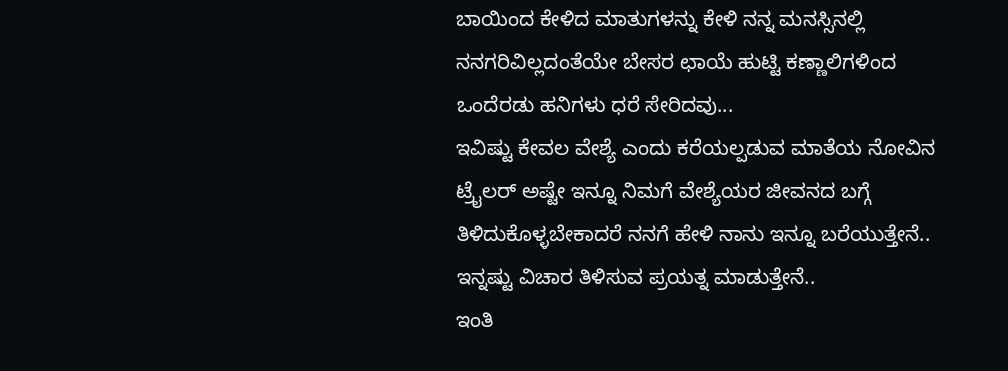ಬಾಯಿಂದ ಕೇಳಿದ ಮಾತುಗಳನ್ನು ಕೇಳಿ ನನ್ನ ಮನಸ್ಸಿನಲ್ಲಿ ನನಗರಿವಿಲ್ಲದಂತೆಯೇ ಬೇಸರ ಛಾಯೆ ಹುಟ್ಟಿ ಕಣ್ಣಾಲಿಗಳಿಂದ ಒಂದೆರಡು ಹನಿಗಳು ಧರೆ ಸೇರಿದವು...
ಇವಿಷ್ಟು ಕೇವಲ ವೇಶ್ಯೆ ಎಂದು ಕರೆಯಲ್ಪಡುವ ಮಾತೆಯ ನೋವಿನ ಟ್ರೈಲರ್ ಅಷ್ಟೇ ಇನ್ನೂ ನಿಮಗೆ ವೇಶ್ಯೆಯರ ಜೀವನದ ಬಗ್ಗೆ ತಿಳಿದುಕೊಳ್ಳಬೇಕಾದರೆ ನನಗೆ ಹೇಳಿ ನಾನು ಇನ್ನೂ ಬರೆಯುತ್ತೇನೆ.. ಇನ್ನಷ್ಟು ವಿಚಾರ ತಿಳಿಸುವ ಪ್ರಯತ್ನ ಮಾಡುತ್ತೇನೆ..
ಇಂತಿ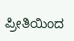ಪ್ರೀತಿಯಿಂದ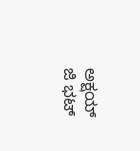ಅಕ್ಷಯ್ ಜಿ ಭಟ್